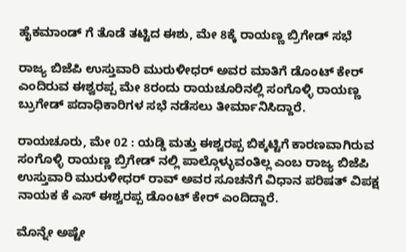ಹೈಕಮಾಂಡ್ ಗೆ ತೊಡೆ ತಟ್ಟಿದ ಈಶು, ಮೇ 8ಕ್ಕೆ ರಾಯಣ್ಣ ಬ್ರಿಗೇಡ್ ಸಭೆ

ರಾಜ್ಯ ಬಿಜೆಪಿ ಉಸ್ತುವಾರಿ ಮುರುಳೀಧರ್ ಅವರ ಮಾತಿಗೆ ಡೊಂಟ್ ಕೇರ್ ಎಂದಿರುವ ಈಶ್ವರಪ್ಪ ಮೇ 8ರಂದು ರಾಯಚೂರಿನಲ್ಲಿ ಸಂಗೊಳ್ಳಿ ರಾಯಣ್ಣ ಬ್ರುಗೇಡ್ ಪದಾಧಿಕಾರಿಗಳ ಸಭೆ ನಡೆಸಲು ತೀರ್ಮಾನಿಸಿದ್ದಾರೆ.

ರಾಯಚೂರು, ಮೇ 02 : ಯಡ್ಡಿ ಮತ್ತು ಈಶ್ವರಪ್ಪ ಬಿಕ್ಕಟ್ಟಿಗೆ ಕಾರಣವಾಗಿರುವ ಸಂಗೊಳ್ಳಿ ರಾಯಣ್ಣ ಬ್ರಿಗೇಡ್ ನಲ್ಲಿ ಪಾಲ್ಗೊಳ್ಳುವಂತಿಲ್ಲ ಎಂಬ ರಾಜ್ಯ ಬಿಜೆಪಿ ಉಸ್ತುವಾರಿ ಮುರುಳೀಧರ್ ರಾವ್ ಅವರ ಸೂಚನೆಗೆ ವಿಧಾನ ಪರಿಷತ್ ವಿಪಕ್ಷ ನಾಯಕ ಕೆ ಎಸ್ ಈಶ್ವರಪ್ಪ ಡೊಂಟ್ ಕೇರ್ ಎಂದಿದ್ದಾರೆ.

ಮೊನ್ನೇ ಅಷ್ಟೇ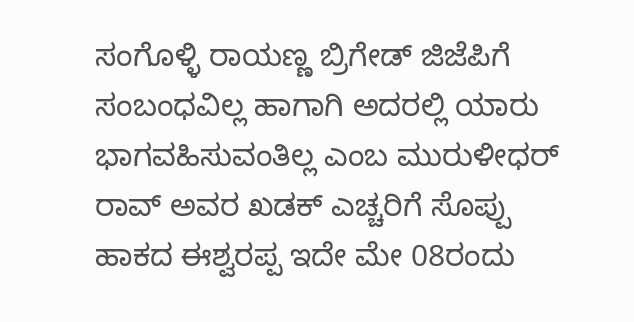ಸಂಗೊಳ್ಳಿ ರಾಯಣ್ಣ ಬ್ರಿಗೇಡ್ ಜಿಜೆಪಿಗೆ ಸಂಬಂಧವಿಲ್ಲ ಹಾಗಾಗಿ ಅದರಲ್ಲಿ ಯಾರು ಭಾಗವಹಿಸುವಂತಿಲ್ಲ ಎಂಬ ಮುರುಳೀಧರ್ ರಾವ್ ಅವರ ಖಡಕ್ ಎಚ್ಚರಿಗೆ ಸೊಪ್ಪು ಹಾಕದ ಈಶ್ವರಪ್ಪ ಇದೇ ಮೇ 08ರಂದು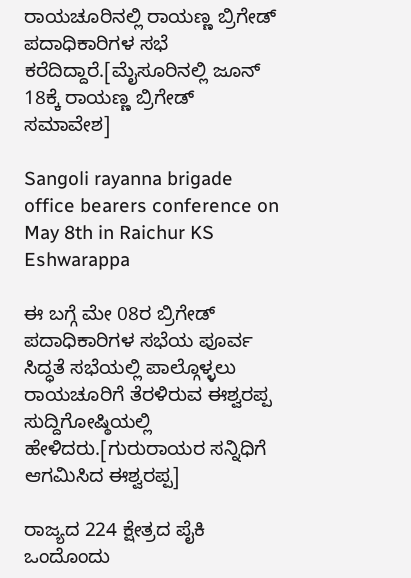ರಾಯಚೂರಿನಲ್ಲಿ ರಾಯಣ್ಣ ಬ್ರಿಗೇಡ್ ಪದಾಧಿಕಾರಿಗಳ ಸಭೆ ಕರೆದಿದ್ದಾರೆ.[ಮೈಸೂರಿನಲ್ಲಿ ಜೂನ್ 18ಕ್ಕೆ ರಾಯಣ್ಣ ಬ್ರಿಗೇಡ್ ಸಮಾವೇಶ]

Sangoli rayanna brigade office bearers conference on May 8th in Raichur KS Eshwarappa

ಈ ಬಗ್ಗೆ ಮೇ 08ರ ಬ್ರಿಗೇಡ್ ಪದಾಧಿಕಾರಿಗಳ ಸಭೆಯ ಪೂರ್ವ ಸಿದ್ಧತೆ ಸಭೆಯಲ್ಲಿ ಪಾಲ್ಗೊಳ್ಳಲು ರಾಯಚೂರಿಗೆ ತೆರಳಿರುವ ಈಶ್ವರಪ್ಪ ಸುದ್ದಿಗೋಷ್ಠಿಯಲ್ಲಿ ಹೇಳಿದರು.[ಗುರುರಾಯರ ಸನ್ನಿಧಿಗೆ ಆಗಮಿಸಿದ ಈಶ್ವರಪ್ಪ]

ರಾಜ್ಯದ 224 ಕ್ಷೇತ್ರದ ಪೈಕಿ ಒಂದೊಂದು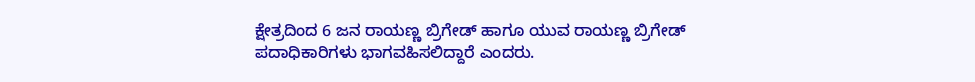ಕ್ಷೇತ್ರದಿಂದ 6 ಜನ ರಾಯಣ್ಣ ಬ್ರಿಗೇಡ್ ಹಾಗೂ ಯುವ ರಾಯಣ್ಣ ಬ್ರಿಗೇಡ್ ಪದಾಧಿಕಾರಿಗಳು ಭಾಗವಹಿಸಲಿದ್ದಾರೆ ಎಂದರು.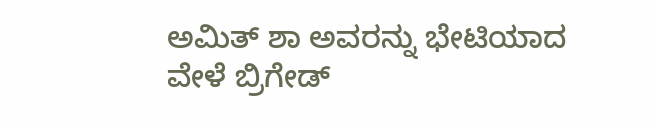ಅಮಿತ್ ಶಾ ಅವರನ್ನು ಭೇಟಿಯಾದ ವೇಳೆ ಬ್ರಿಗೇಡ್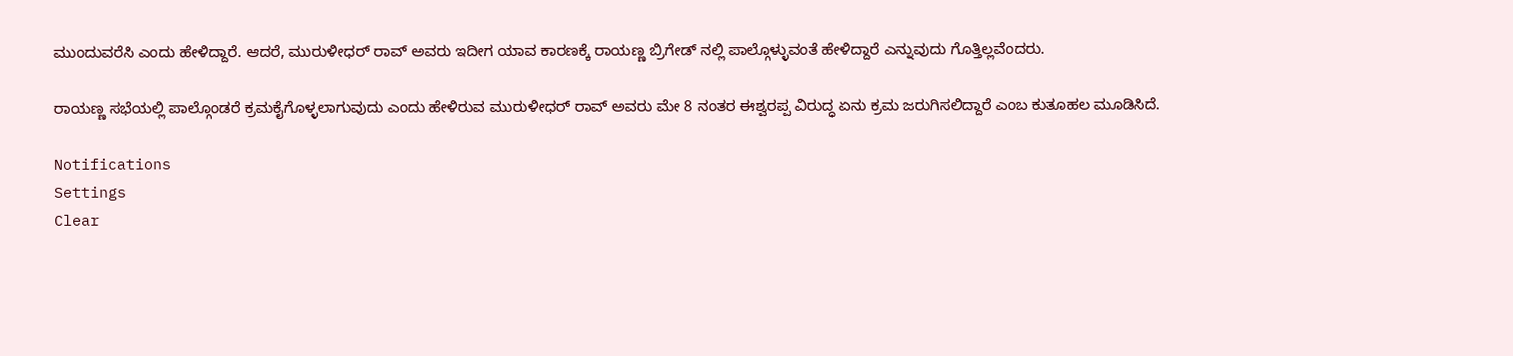ಮುಂದುವರೆಸಿ ಎಂದು ಹೇಳಿದ್ದಾರೆ. ಆದರೆ, ಮುರುಳೀಧರ್ ರಾವ್ ಅವರು ಇದೀಗ ಯಾವ ಕಾರಣಕ್ಕೆ ರಾಯಣ್ಣ ಬ್ರಿಗೇಡ್ ನಲ್ಲಿ ಪಾಲ್ಗೊಳ್ಳುವಂತೆ ಹೇಳಿದ್ದಾರೆ ಎನ್ನುವುದು ಗೊತ್ತಿಲ್ಲವೆಂದರು.

ರಾಯಣ್ಣ ಸಭೆಯಲ್ಲಿ ಪಾಲ್ಗೊಂಡರೆ ಕ್ರಮಕೈಗೊಳ್ಳಲಾಗುವುದು ಎಂದು ಹೇಳಿರುವ ಮುರುಳೀಧರ್ ರಾವ್ ಅವರು ಮೇ 8 ನಂತರ ಈಶ್ವರಪ್ಪ ವಿರುದ್ಧ ಏನು ಕ್ರಮ ಜರುಗಿಸಲಿದ್ದಾರೆ ಎಂಬ ಕುತೂಹಲ ಮೂಡಿಸಿದೆ.

Notifications
Settings
Clear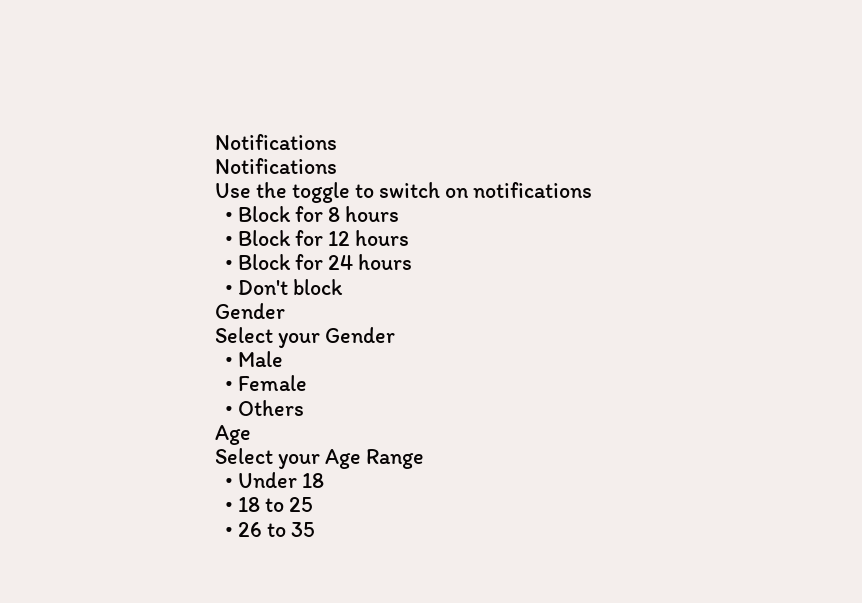Notifications
Notifications
Use the toggle to switch on notifications
  • Block for 8 hours
  • Block for 12 hours
  • Block for 24 hours
  • Don't block
Gender
Select your Gender
  • Male
  • Female
  • Others
Age
Select your Age Range
  • Under 18
  • 18 to 25
  • 26 to 35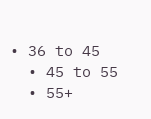• 36 to 45
  • 45 to 55
  • 55+